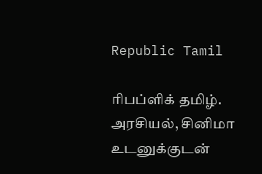Republic Tamil

ரிபப்ளிக் தமிழ். அரசியல், சினிமா உடனுக்குடன்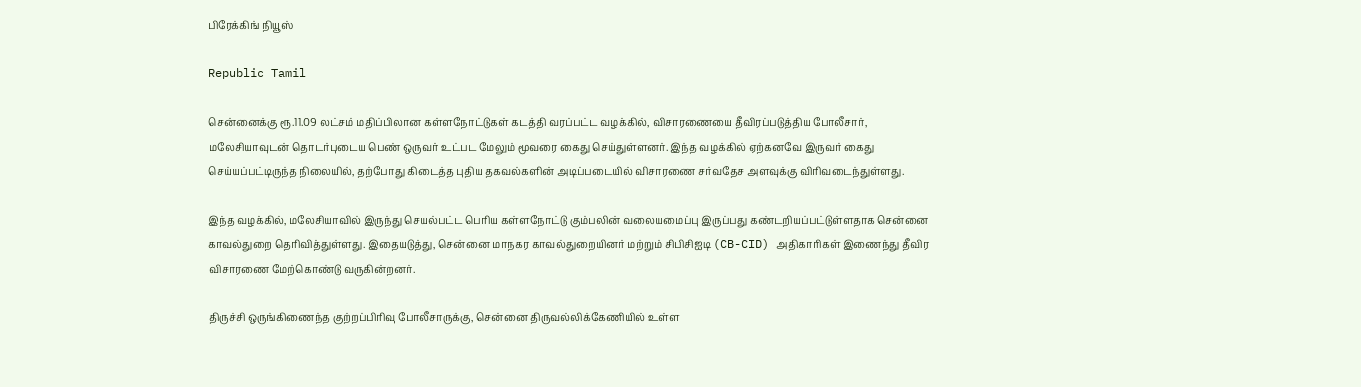பிரேக்கிங் நியூஸ்

Republic Tamil

சென்னைக்கு ரூ.11.09 லட்சம் மதிப்பிலான கள்ளநோட்டுகள் கடத்தி வரப்பட்ட வழக்கில், விசாரணையை தீவிரப்படுத்திய போலீசார், மலேசியாவுடன் தொடர்புடைய பெண் ஒருவர் உட்பட மேலும் மூவரை கைது செய்துள்ளனர். இந்த வழக்கில் ஏற்கனவே இருவர் கைது செய்யப்பட்டிருந்த நிலையில், தற்போது கிடைத்த புதிய தகவல்களின் அடிப்படையில் விசாரணை சர்வதேச அளவுக்கு விரிவடைந்துள்ளது.

இந்த வழக்கில், மலேசியாவில் இருந்து செயல்பட்ட பெரிய கள்ளநோட்டு கும்பலின் வலையமைப்பு இருப்பது கண்டறியப்பட்டுள்ளதாக சென்னை காவல்துறை தெரிவித்துள்ளது. இதையடுத்து, சென்னை மாநகர காவல்துறையினர் மற்றும் சிபிசிஐடி (CB-CID) அதிகாரிகள் இணைந்து தீவிர விசாரணை மேற்கொண்டு வருகின்றனர்.

திருச்சி ஒருங்கிணைந்த குற்றப்பிரிவு போலீசாருக்கு, சென்னை திருவல்லிக்கேணியில் உள்ள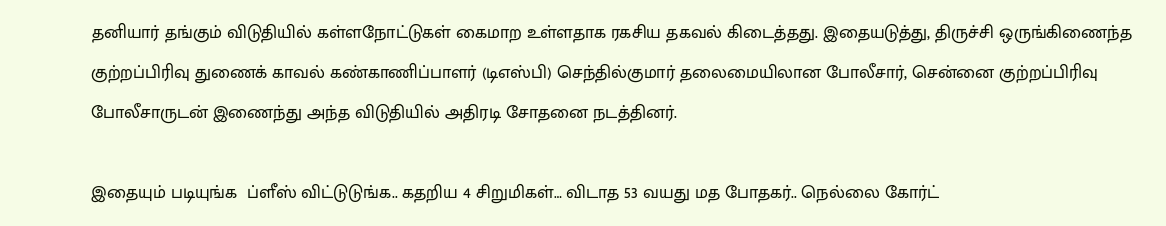தனியார் தங்கும் விடுதியில் கள்ளநோட்டுகள் கைமாற உள்ளதாக ரகசிய தகவல் கிடைத்தது. இதையடுத்து, திருச்சி ஒருங்கிணைந்த குற்றப்பிரிவு துணைக் காவல் கண்காணிப்பாளர் (டிஎஸ்பி) செந்தில்குமார் தலைமையிலான போலீசார், சென்னை குற்றப்பிரிவு போலீசாருடன் இணைந்து அந்த விடுதியில் அதிரடி சோதனை நடத்தினர்.

இதையும் படியுங்க  ப்ளீஸ் விட்டுடுங்க.. கதறிய 4 சிறுமிகள்… விடாத 53 வயது மத போதகர்.. நெல்லை கோர்ட்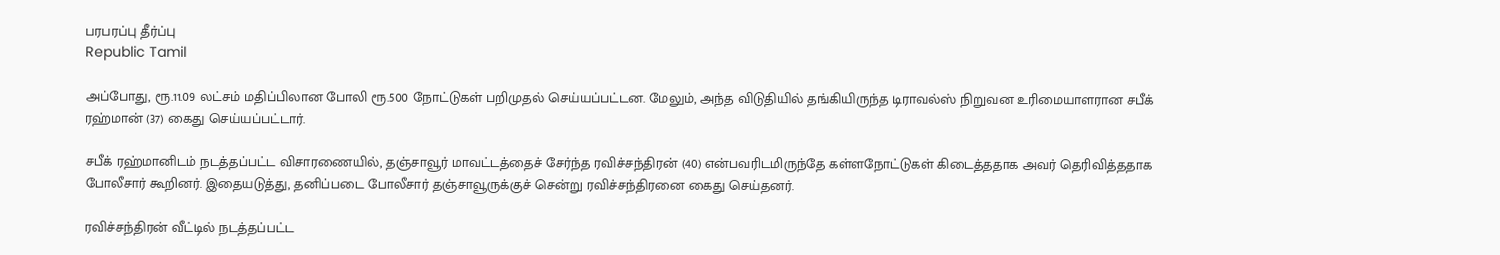பரபரப்பு தீர்ப்பு
Republic Tamil

அப்போது, ரூ.11.09 லட்சம் மதிப்பிலான போலி ரூ.500 நோட்டுகள் பறிமுதல் செய்யப்பட்டன. மேலும், அந்த விடுதியில் தங்கியிருந்த டிராவல்ஸ் நிறுவன உரிமையாளரான சபீக் ரஹ்மான் (37) கைது செய்யப்பட்டார்.

சபீக் ரஹ்மானிடம் நடத்தப்பட்ட விசாரணையில், தஞ்சாவூர் மாவட்டத்தைச் சேர்ந்த ரவிச்சந்திரன் (40) என்பவரிடமிருந்தே கள்ளநோட்டுகள் கிடைத்ததாக அவர் தெரிவித்ததாக போலீசார் கூறினர். இதையடுத்து, தனிப்படை போலீசார் தஞ்சாவூருக்குச் சென்று ரவிச்சந்திரனை கைது செய்தனர்.

ரவிச்சந்திரன் வீட்டில் நடத்தப்பட்ட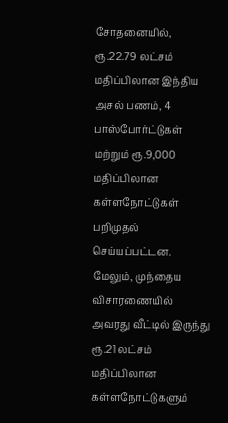சோதனையில், ரூ.22.79 லட்சம் மதிப்பிலான இந்திய அசல் பணம், 4 பாஸ்போர்ட்டுகள் மற்றும் ரூ.9,000 மதிப்பிலான கள்ளநோட்டுகள் பறிமுதல் செய்யப்பட்டன. மேலும், முந்தைய விசாரணையில் அவரது வீட்டில் இருந்து ரூ.21 லட்சம் மதிப்பிலான கள்ளநோட்டுகளும்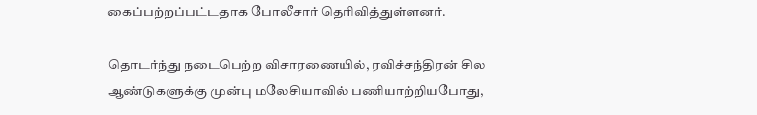கைப்பற்றப்பட்டதாக போலீசார் தெரிவித்துள்ளனர்.

தொடர்ந்து நடைபெற்ற விசாரணையில், ரவிச்சந்திரன் சில ஆண்டுகளுக்கு முன்பு மலேசியாவில் பணியாற்றியபோது,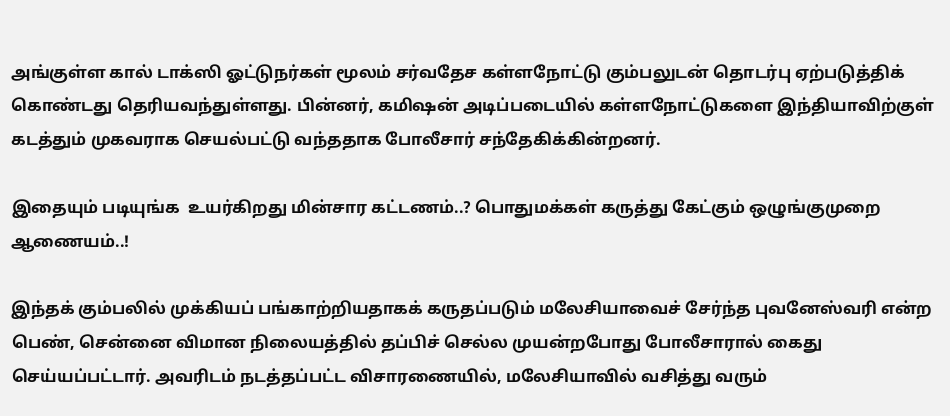அங்குள்ள கால் டாக்ஸி ஓட்டுநர்கள் மூலம் சர்வதேச கள்ளநோட்டு கும்பலுடன் தொடர்பு ஏற்படுத்திக் கொண்டது தெரியவந்துள்ளது. பின்னர், கமிஷன் அடிப்படையில் கள்ளநோட்டுகளை இந்தியாவிற்குள் கடத்தும் முகவராக செயல்பட்டு வந்ததாக போலீசார் சந்தேகிக்கின்றனர்.

இதையும் படியுங்க  உயர்கிறது மின்சார கட்டணம்..? பொதுமக்கள் கருத்து கேட்கும் ஒழுங்குமுறை ஆணையம்..!

இந்தக் கும்பலில் முக்கியப் பங்காற்றியதாகக் கருதப்படும் மலேசியாவைச் சேர்ந்த புவனேஸ்வரி என்ற பெண், சென்னை விமான நிலையத்தில் தப்பிச் செல்ல முயன்றபோது போலீசாரால் கைது செய்யப்பட்டார். அவரிடம் நடத்தப்பட்ட விசாரணையில், மலேசியாவில் வசித்து வரும்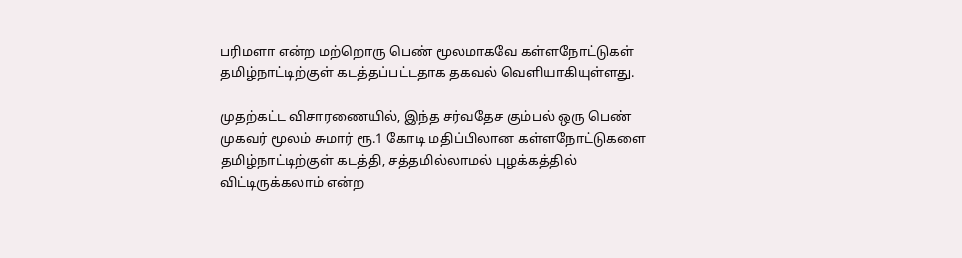பரிமளா என்ற மற்றொரு பெண் மூலமாகவே கள்ளநோட்டுகள் தமிழ்நாட்டிற்குள் கடத்தப்பட்டதாக தகவல் வெளியாகியுள்ளது.

முதற்கட்ட விசாரணையில், இந்த சர்வதேச கும்பல் ஒரு பெண் முகவர் மூலம் சுமார் ரூ.1 கோடி மதிப்பிலான கள்ளநோட்டுகளை தமிழ்நாட்டிற்குள் கடத்தி, சத்தமில்லாமல் புழக்கத்தில் விட்டிருக்கலாம் என்ற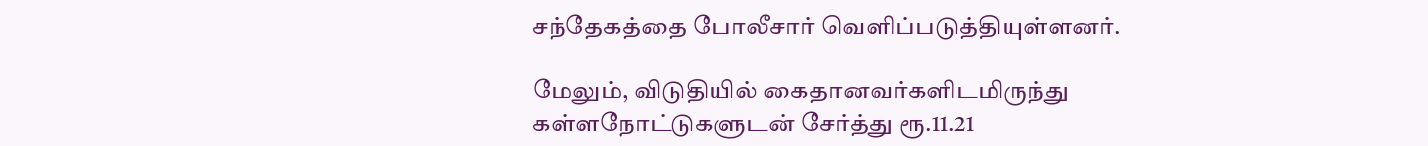சந்தேகத்தை போலீசார் வெளிப்படுத்தியுள்ளனர்.

மேலும், விடுதியில் கைதானவர்களிடமிருந்து கள்ளநோட்டுகளுடன் சேர்த்து ரூ.11.21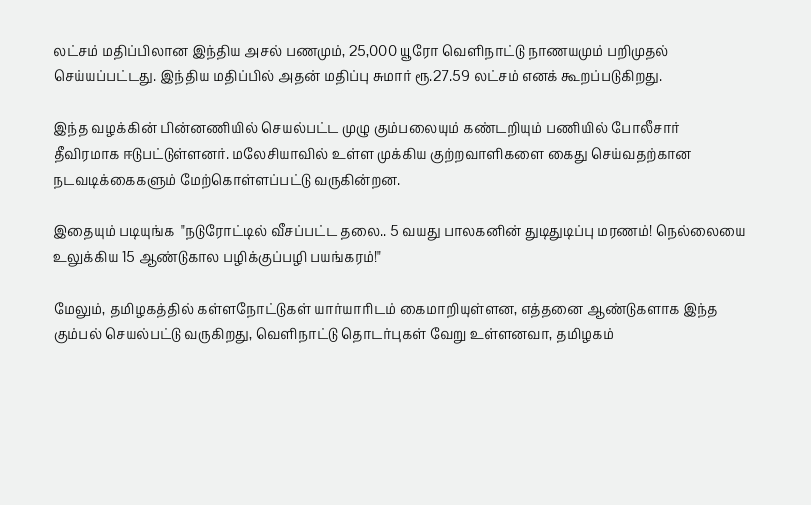லட்சம் மதிப்பிலான இந்திய அசல் பணமும், 25,000 யூரோ வெளிநாட்டு நாணயமும் பறிமுதல் செய்யப்பட்டது. இந்திய மதிப்பில் அதன் மதிப்பு சுமார் ரூ.27.59 லட்சம் எனக் கூறப்படுகிறது.

இந்த வழக்கின் பின்னணியில் செயல்பட்ட முழு கும்பலையும் கண்டறியும் பணியில் போலீசார் தீவிரமாக ஈடுபட்டுள்ளனர். மலேசியாவில் உள்ள முக்கிய குற்றவாளிகளை கைது செய்வதற்கான நடவடிக்கைகளும் மேற்கொள்ளப்பட்டு வருகின்றன.

இதையும் படியுங்க  "நடுரோட்டில் வீசப்பட்ட தலை.. 5 வயது பாலகனின் துடிதுடிப்பு மரணம்! நெல்லையை உலுக்கிய 15 ஆண்டுகால பழிக்குப்பழி பயங்கரம்!"

மேலும், தமிழகத்தில் கள்ளநோட்டுகள் யார்யாரிடம் கைமாறியுள்ளன, எத்தனை ஆண்டுகளாக இந்த கும்பல் செயல்பட்டு வருகிறது, வெளிநாட்டு தொடர்புகள் வேறு உள்ளனவா, தமிழகம்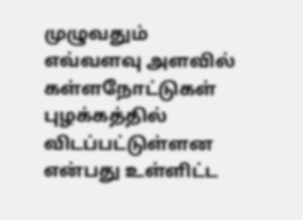முழுவதும் எவ்வளவு அளவில் கள்ளநோட்டுகள் புழக்கத்தில் விடப்பட்டுள்ளன என்பது உள்ளிட்ட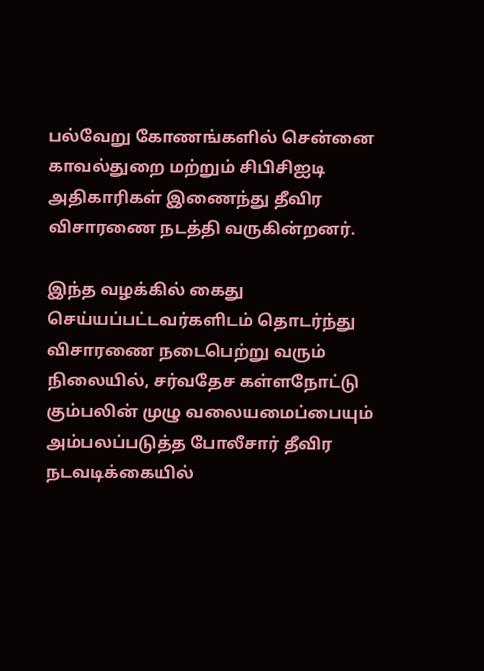பல்வேறு கோணங்களில் சென்னை காவல்துறை மற்றும் சிபிசிஐடி அதிகாரிகள் இணைந்து தீவிர விசாரணை நடத்தி வருகின்றனர்.

இந்த வழக்கில் கைது செய்யப்பட்டவர்களிடம் தொடர்ந்து விசாரணை நடைபெற்று வரும் நிலையில், சர்வதேச கள்ளநோட்டு கும்பலின் முழு வலையமைப்பையும் அம்பலப்படுத்த போலீசார் தீவிர நடவடிக்கையில்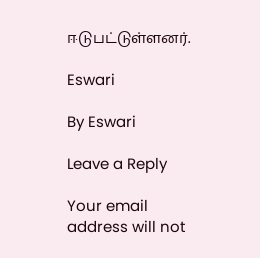ஈடுபட்டுள்ளனர்.

Eswari

By Eswari

Leave a Reply

Your email address will not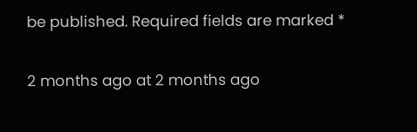be published. Required fields are marked *

2 months ago at 2 months ago